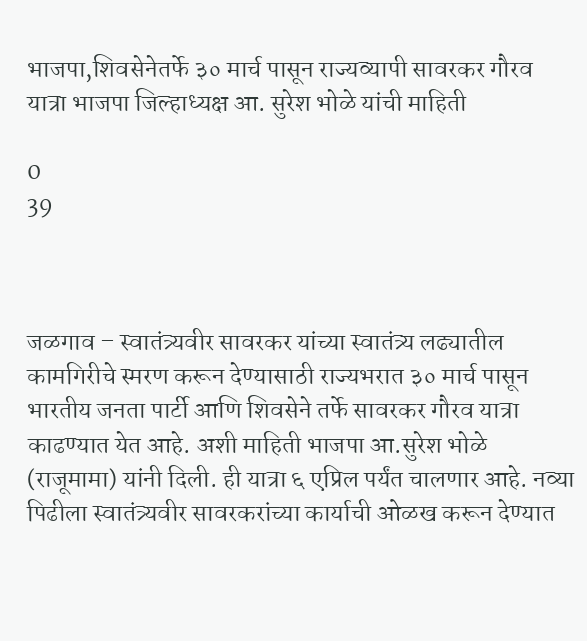भाजपा,शिवसेनेतर्फे ३० मार्च पासून राज्यव्यापी सावरकर गौरव यात्रा भाजपा जिल्हाध्यक्ष आ. सुरेश भोळे यांची माहिती

0
39



जळगाव – स्वातंत्र्यवीर सावरकर यांच्या स्वातंत्र्य लढ्यातील कामगिरीचे स्मरण करून देण्यासाठी राज्यभरात ३० मार्च पासून भारतीय जनता पार्टी आणि शिवसेने तर्फे सावरकर गौरव यात्रा काढण्यात येत आहे. अशी माहिती भाजपा आ.सुरेश भोळे (राजूमामा) यांनी दिली. ही यात्रा ६ एप्रिल पर्यंत चालणार आहे. नव्या पिढीला स्वातंत्र्यवीर सावरकरांच्या कार्याची ओळख करून देण्यात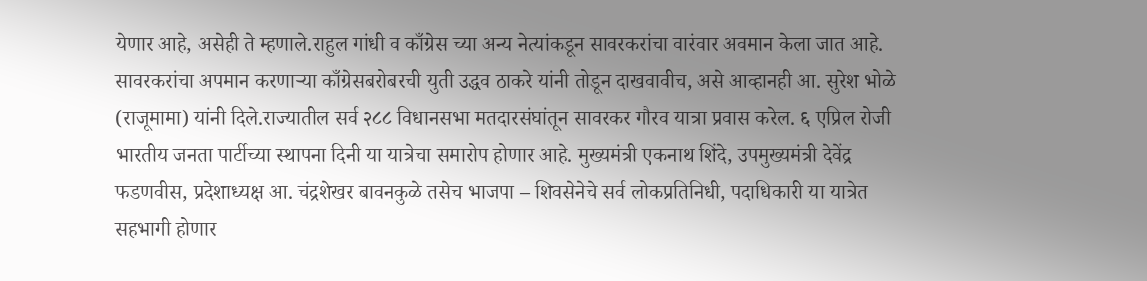येणार आहे, असेही ते म्हणाले.राहुल गांधी व काँग्रेस च्या अन्य नेत्यांकडून सावरकरांचा वारंवार अवमान केला जात आहे. सावरकरांचा अपमान करणाऱ्या काँग्रेसबरोबरची युती उद्धव ठाकरे यांनी तोडून दाखवावीच, असे आव्हानही आ. सुरेश भोळे (राजूमामा) यांनी दिले.राज्यातील सर्व २८८ विधानसभा मतदारसंघांतून सावरकर गौरव यात्रा प्रवास करेल. ६ एप्रिल रोजी भारतीय जनता पार्टीच्या स्थापना दिनी या यात्रेचा समारोप होणार आहे. मुख्यमंत्री एकनाथ शिंदे, उपमुख्यमंत्री देवेंद्र फडणवीस, प्रदेशाध्यक्ष आ. चंद्रशेखर बावनकुळे तसेच भाजपा – शिवसेनेचे सर्व लोकप्रतिनिधी, पदाधिकारी या यात्रेत सहभागी होणार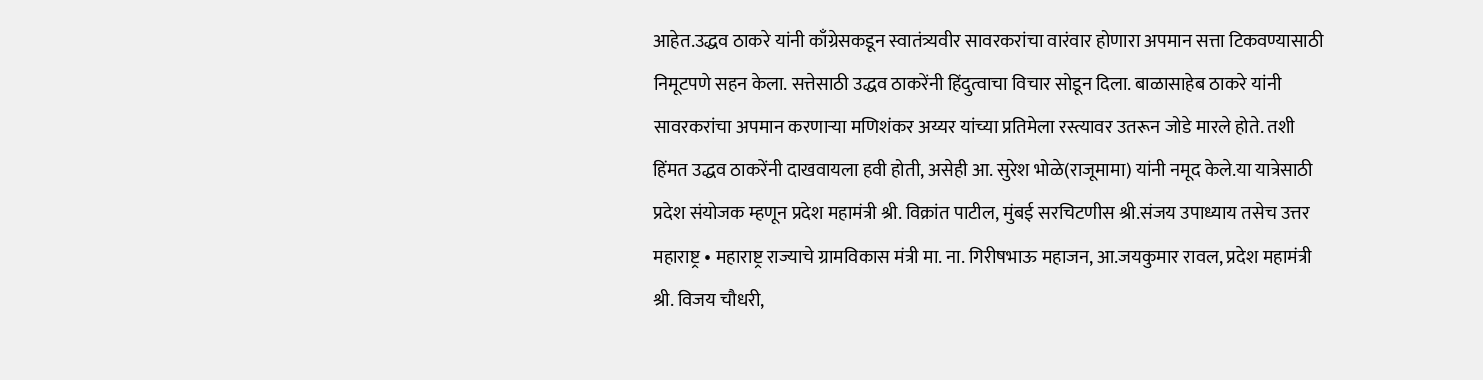आहेत.उद्धव ठाकरे यांनी काँग्रेसकडून स्वातंत्र्यवीर सावरकरांचा वारंवार होणारा अपमान सत्ता टिकवण्यासाठी निमूटपणे सहन केला. सत्तेसाठी उद्धव ठाकरेंनी हिंदुत्वाचा विचार सोडून दिला. बाळासाहेब ठाकरे यांनी सावरकरांचा अपमान करणाऱ्या मणिशंकर अय्यर यांच्या प्रतिमेला रस्त्यावर उतरून जोडे मारले होते. तशी हिंमत उद्धव ठाकरेंनी दाखवायला हवी होती, असेही आ. सुरेश भोळे(राजूमामा) यांनी नमूद केले.या यात्रेसाठी प्रदेश संयोजक म्हणून प्रदेश महामंत्री श्री. विक्रांत पाटील, मुंबई सरचिटणीस श्री.संजय उपाध्याय तसेच उत्तर महाराष्ट्र • महाराष्ट्र राज्याचे ग्रामविकास मंत्री मा. ना. गिरीषभाऊ महाजन, आ.जयकुमार रावल, प्रदेश महामंत्री श्री. विजय चौधरी,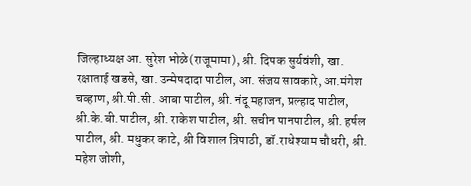जिल्हाध्यक्ष आ. सुरेश भोळे(राजूमामा), श्री. दिपक सुर्यवंशी, खा. रक्षाताई खडसे, खा. उन्मेषदादा पाटील, आ. संजय सावकारे, आ.मंगेश चव्हाण, श्री.पी.सी. आबा पाटील, श्री. नंदू महाजन, प्रल्हाद पाटील, श्री.के.बी.पाटील, श्री. राकेश पाटील, श्री. सचीन पानपाटील, श्री. हर्षल पाटील, श्री. मधुकर काटे, श्री विशाल त्रिपाठी, डॉ.राधेश्याम चौधरी, श्री. महेश जोशी,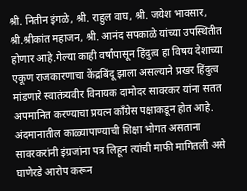श्री. नितीन इंगळे, श्री. राहुल वाघ, श्री. जयेश भावसार, श्री.श्रीकांत महाजन, श्री. आनंद सपकाळे यांच्या उपस्थितीत होणार आहे.गेल्या काही वर्षांपासून हिंदुत्व हा विषय देशाच्या एकूण राजकारणाचा केंद्रबिंदू झाला असल्याने प्रखर हिंदुत्व मांडणारे स्वातंत्र्यवीर विनायक दामोदर सावरकर यांना सतत अपमानित करण्याचा प्रयत्न काँग्रेस पक्षाकडून होत आहे. अंदमानातील काळ्यापाण्याची शिक्षा भोगत असताना सावरकरांनी इंग्रजांना पत्र लिहून त्यांची माफी मागितली असे घाणेरडे आरोप करून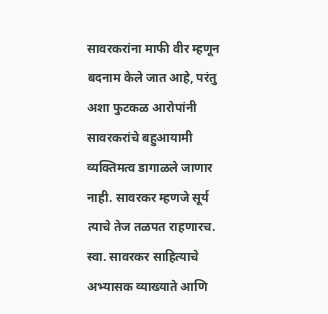सावरकरांना माफी वीर म्हणून बदनाम केले जात आहे, परंतु अशा फुटकळ आरोपांनी सावरकरांचे बहुआयामी व्यक्तिमत्व डागाळले जाणार नाही. सावरकर म्हणजे सूर्य त्याचे तेज तळपत राहणारच. स्वा. सावरकर साहित्याचे अभ्यासक व्याख्याते आणि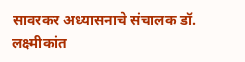सावरकर अध्यासनाचे संचालक डॉ. लक्ष्मीकांत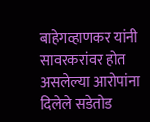बाहेगव्हाणकर यांनी सावरकरांवर होत असलेल्या आरोपांना दिलेले सडेतोड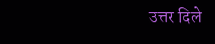उत्तर दिले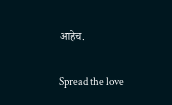आहेच.

Spread the love